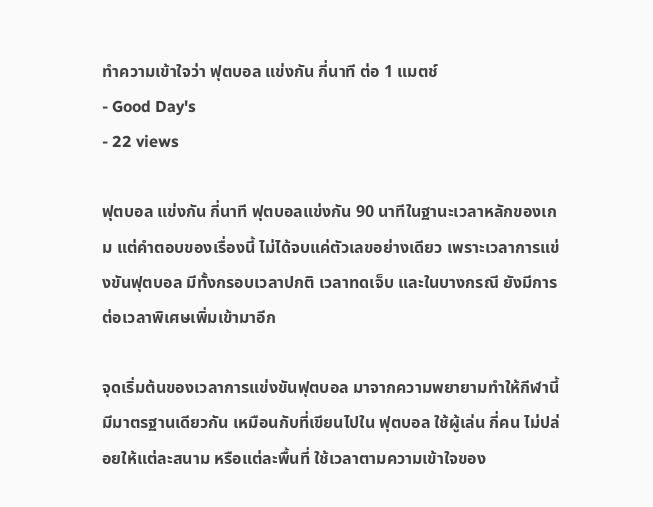ทำความเข้าใจว่า ฟุตบอล แข่งกัน กี่นาที ต่อ 1 แมตช์
- Good Day's
- 22 views

ฟุตบอล แข่งกัน กี่นาที ฟุตบอลแข่งกัน 90 นาทีในฐานะเวลาหลักของเกม แต่คำตอบของเรื่องนี้ ไม่ได้จบแค่ตัวเลขอย่างเดียว เพราะเวลาการแข่งขันฟุตบอล มีทั้งกรอบเวลาปกติ เวลาทดเจ็บ และในบางกรณี ยังมีการต่อเวลาพิเศษเพิ่มเข้ามาอีก

จุดเริ่มต้นของเวลาการแข่งขันฟุตบอล มาจากความพยายามทำให้กีฬานี้ มีมาตรฐานเดียวกัน เหมือนกับที่เขียนไปใน ฟุตบอล ใช้ผู้เล่น กี่คน ไม่ปล่อยให้แต่ละสนาม หรือแต่ละพื้นที่ ใช้เวลาตามความเข้าใจของ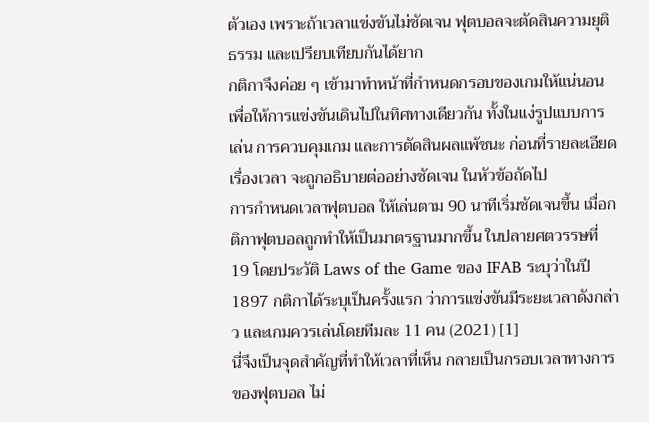ตัวเอง เพราะถ้าเวลาแข่งขันไม่ชัดเจน ฟุตบอลจะตัดสินความยุติธรรม และเปรียบเทียบกันได้ยาก
กติกาจึงค่อย ๆ เข้ามาทำหน้าที่กำหนดกรอบของเกมให้แน่นอน เพื่อให้การแข่งขันเดินไปในทิศทางเดียวกัน ทั้งในแง่รูปแบบการเล่น การควบคุมเกม และการตัดสินผลแพ้ชนะ ก่อนที่รายละเอียดเรื่องเวลา จะถูกอธิบายต่ออย่างชัดเจน ในหัวข้อถัดไป
การกำหนดเวลาฟุตบอล ให้เล่นตาม 90 นาทีเริ่มชัดเจนขึ้น เมื่อกติกาฟุตบอลถูกทำให้เป็นมาตรฐานมากขึ้น ในปลายศตวรรษที่ 19 โดยประวัติ Laws of the Game ของ IFAB ระบุว่าในปี 1897 กติกาได้ระบุเป็นครั้งแรก ว่าการแข่งขันมีระยะเวลาดังกล่าว และเกมควรเล่นโดยทีมละ 11 คน (2021) [1]
นี่จึงเป็นจุดสำคัญที่ทำให้เวลาที่เห็น กลายเป็นกรอบเวลาทางการของฟุตบอล ไม่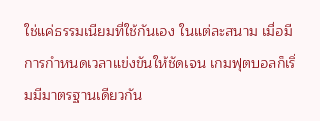ใช่แค่ธรรมเนียมที่ใช้กันเอง ในแต่ละสนาม เมื่อมีการกำหนดเวลาแข่งขันให้ชัดเจน เกมฟุตบอลก็เริ่มมีมาตรฐานเดียวกัน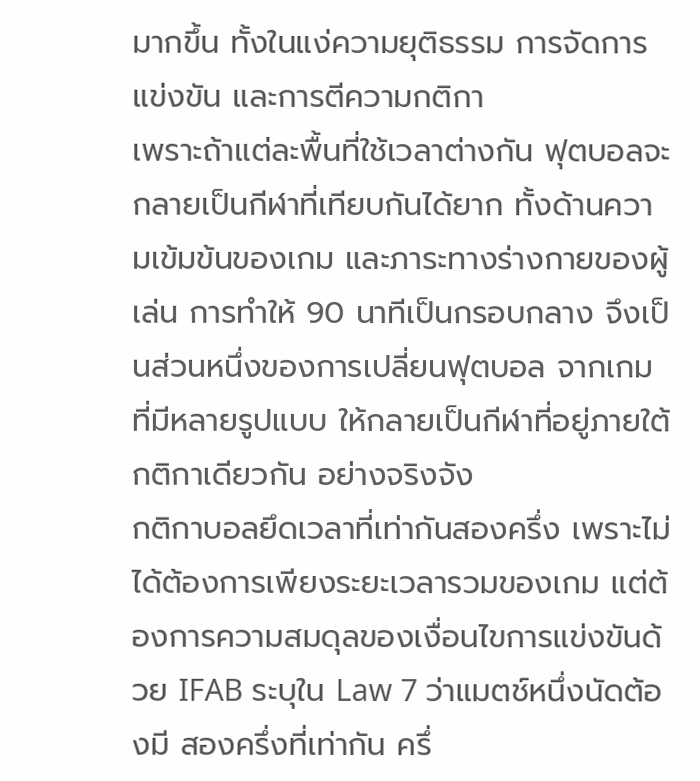มากขึ้น ทั้งในแง่ความยุติธรรม การจัดการแข่งขัน และการตีความกติกา
เพราะถ้าแต่ละพื้นที่ใช้เวลาต่างกัน ฟุตบอลจะกลายเป็นกีฬาที่เทียบกันได้ยาก ทั้งด้านความเข้มข้นของเกม และภาระทางร่างกายของผู้เล่น การทำให้ 90 นาทีเป็นกรอบกลาง จึงเป็นส่วนหนึ่งของการเปลี่ยนฟุตบอล จากเกมที่มีหลายรูปแบบ ให้กลายเป็นกีฬาที่อยู่ภายใต้กติกาเดียวกัน อย่างจริงจัง
กติกาบอลยึดเวลาที่เท่ากันสองครึ่ง เพราะไม่ได้ต้องการเพียงระยะเวลารวมของเกม แต่ต้องการความสมดุลของเงื่อนไขการแข่งขันด้วย IFAB ระบุใน Law 7 ว่าแมตช์หนึ่งนัดต้องมี สองครึ่งที่เท่ากัน ครึ่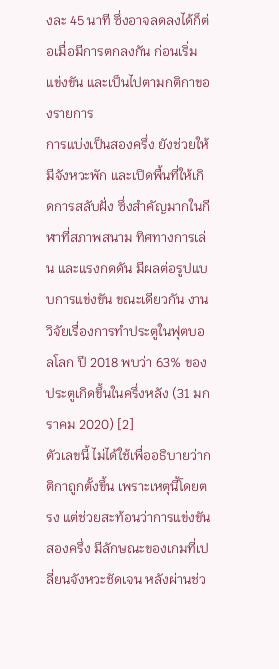งละ 45 นาที ซึ่งอาจลดลงได้ก็ต่อเมื่อมีการตกลงกัน ก่อนเริ่มแข่งขัน และเป็นไปตามกติกาของรายการ
การแบ่งเป็นสองครึ่ง ยังช่วยให้มีจังหวะพัก และเปิดพื้นที่ให้เกิดการสลับฝั่ง ซึ่งสำคัญมากในกีฬาที่สภาพสนาม ทิศทางการเล่น และแรงกดดัน มีผลต่อรูปแบบการแข่งขัน ขณะเดียวกัน งานวิจัยเรื่องการทำประตูในฟุตบอลโลก ปี 2018 พบว่า 63% ของประตูเกิดขึ้นในครึ่งหลัง (31 มกราคม 2020) [2]
ตัวเลขนี้ ไม่ได้ใช้เพื่ออธิบายว่ากติกาถูกตั้งขึ้น เพราะเหตุนี้โดยตรง แต่ช่วยสะท้อนว่าการแข่งขันสองครึ่ง มีลักษณะของเกมที่เปลี่ยนจังหวะชัดเจน หลังผ่านช่ว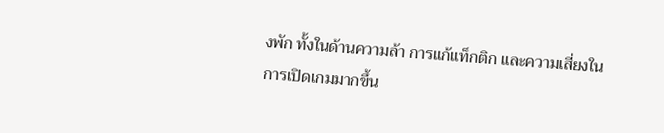งพัก ทั้งในด้านความล้า การแก้แท็กติก และความเสี่ยงในการเปิดเกมมากขึ้น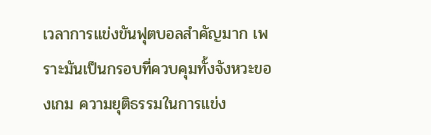เวลาการแข่งขันฟุตบอลสำคัญมาก เพราะมันเป็นกรอบที่ควบคุมทั้งจังหวะของเกม ความยุติธรรมในการแข่ง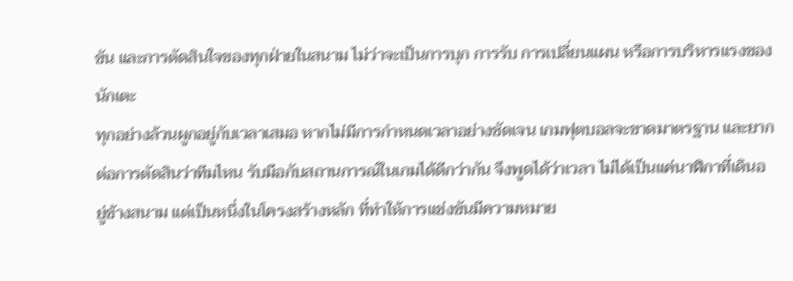ขัน และการตัดสินใจของทุกฝ่ายในสนาม ไม่ว่าจะเป็นการบุก การรับ การเปลี่ยนแผน หรือการบริหารแรงของนักเตะ
ทุกอย่างล้วนผูกอยู่กับเวลาเสมอ หากไม่มีการกำหนดเวลาอย่างชัดเจน เกมฟุตบอลจะขาดมาตรฐาน และยากต่อการตัดสินว่าทีมไหน รับมือกับสถานการณ์ในเกมได้ดีกว่ากัน จึงพูดได้ว่าเวลา ไม่ได้เป็นแค่นาฬิกาที่เดินอยู่ข้างสนาม แต่เป็นหนึ่งในโครงสร้างหลัก ที่ทำให้การแข่งขันมีความหมาย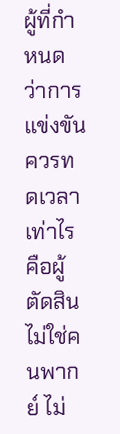ผู้ที่กำหนดว่าการแข่งขันควรทดเวลาเท่าไร คือผู้ตัดสิน ไม่ใช่คนพากย์ ไม่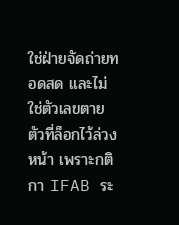ใช่ฝ่ายจัดถ่ายทอดสด และไม่ใช่ตัวเลขตายตัวที่ล็อกไว้ล่วงหน้า เพราะกติกา IFAB ระ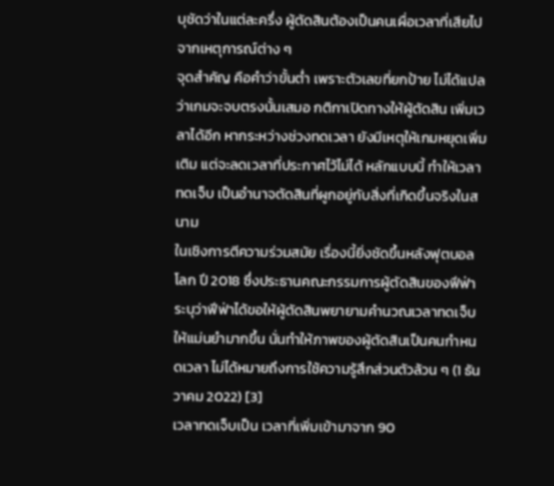บุชัดว่าในแต่ละครึ่ง ผู้ตัดสินต้องเป็นคนเผื่อเวลาที่เสียไป จากเหตุการณ์ต่าง ๆ
จุดสำคัญ คือคำว่าขั้นต่ำ เพราะตัวเลขที่ยกป้าย ไม่ได้แปลว่าเกมจะจบตรงนั้นเสมอ กติกาเปิดทางให้ผู้ตัดสิน เพิ่มเวลาได้อีก หากระหว่างช่วงทดเวลา ยังมีเหตุให้เกมหยุดเพิ่มเติม แต่จะลดเวลาที่ประกาศไว้ไม่ได้ หลักแบบนี้ ทำให้เวลาทดเจ็บ เป็นอำนาจตัดสินที่ผูกอยู่กับสิ่งที่เกิดขึ้นจริงในสนาม
ในเชิงการตีความร่วมสมัย เรื่องนี้ยิ่งชัดขึ้นหลังฟุตบอลโลก ปี 2018 ซึ่งประธานคณะกรรมการผู้ตัดสินของฟีฟ่า ระบุว่าฟีฟ่าได้ขอให้ผู้ตัดสินพยายามคำนวณเวลาทดเจ็บให้แม่นยำมากขึ้น นั่นทำให้ภาพของผู้ตัดสินเป็นคนกำหนดเวลา ไม่ได้หมายถึงการใช้ความรู้สึกส่วนตัวล้วน ๆ (1 ธันวาคม 2022) [3]
เวลาทดเจ็บเป็น เวลาที่เพิ่มเข้ามาจาก 90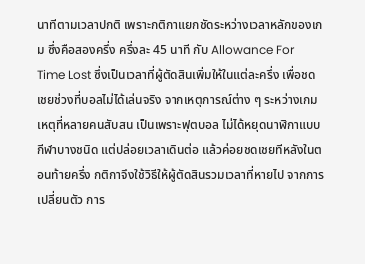นาทีตามเวลาปกติ เพราะกติกาแยกชัดระหว่างเวลาหลักของเกม ซึ่งคือสองครึ่ง ครึ่งละ 45 นาที กับ Allowance For Time Lost ซึ่งเป็นเวลาที่ผู้ตัดสินเพิ่มให้ในแต่ละครึ่ง เพื่อชดเชยช่วงที่บอลไม่ได้เล่นจริง จากเหตุการณ์ต่าง ๆ ระหว่างเกม
เหตุที่หลายคนสับสน เป็นเพราะฟุตบอล ไม่ได้หยุดนาฬิกาแบบกีฬาบางชนิด แต่ปล่อยเวลาเดินต่อ แล้วค่อยชดเชยทีหลังในตอนท้ายครึ่ง กติกาจึงใช้วิธีให้ผู้ตัดสินรวมเวลาที่หายไป จากการเปลี่ยนตัว การ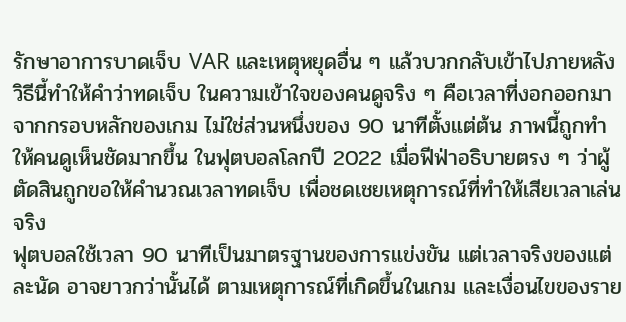รักษาอาการบาดเจ็บ VAR และเหตุหยุดอื่น ๆ แล้วบวกกลับเข้าไปภายหลัง
วิธีนี้ทำให้คำว่าทดเจ็บ ในความเข้าใจของคนดูจริง ๆ คือเวลาที่งอกออกมาจากกรอบหลักของเกม ไม่ใช่ส่วนหนึ่งของ 90 นาทีตั้งแต่ต้น ภาพนี้ถูกทำให้คนดูเห็นชัดมากขึ้น ในฟุตบอลโลกปี 2022 เมื่อฟีฟ่าอธิบายตรง ๆ ว่าผู้ตัดสินถูกขอให้คำนวณเวลาทดเจ็บ เพื่อชดเชยเหตุการณ์ที่ทำให้เสียเวลาเล่นจริง
ฟุตบอลใช้เวลา 90 นาทีเป็นมาตรฐานของการแข่งขัน แต่เวลาจริงของแต่ละนัด อาจยาวกว่านั้นได้ ตามเหตุการณ์ที่เกิดขึ้นในเกม และเงื่อนไขของราย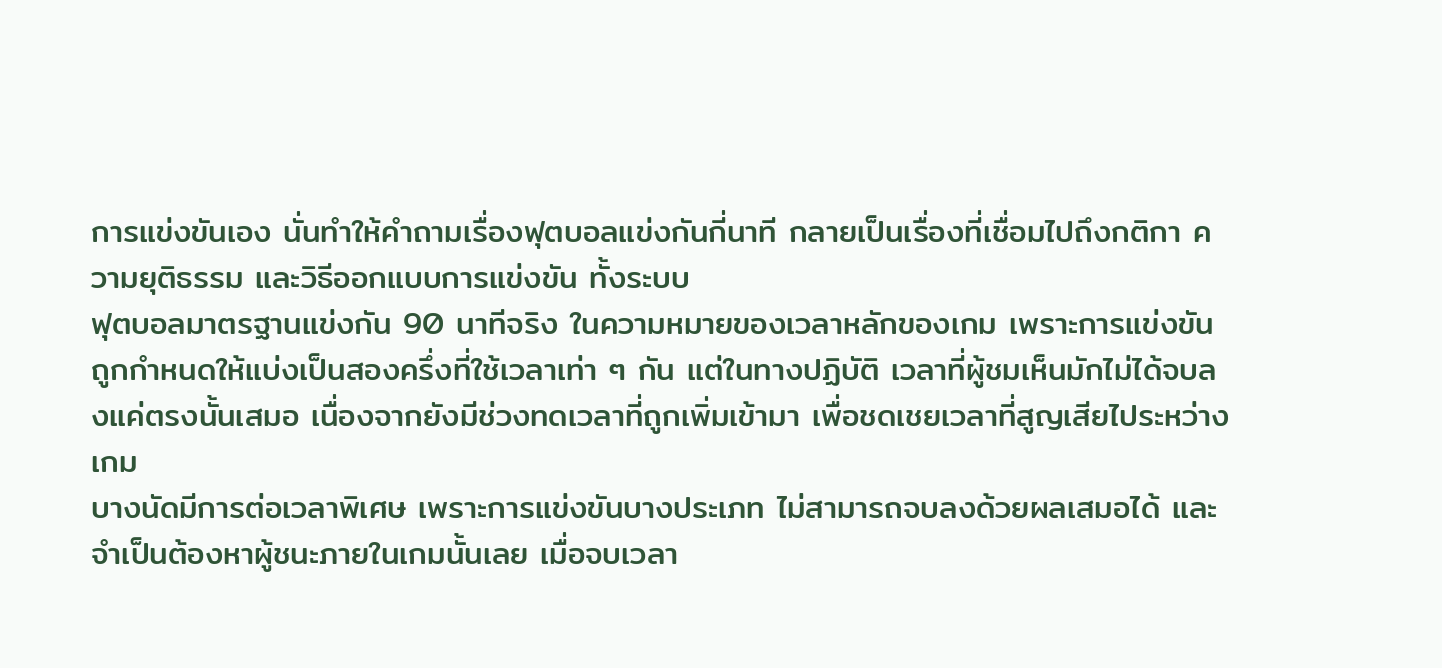การแข่งขันเอง นั่นทำให้คำถามเรื่องฟุตบอลแข่งกันกี่นาที กลายเป็นเรื่องที่เชื่อมไปถึงกติกา ความยุติธรรม และวิธีออกแบบการแข่งขัน ทั้งระบบ
ฟุตบอลมาตรฐานแข่งกัน 90 นาทีจริง ในความหมายของเวลาหลักของเกม เพราะการแข่งขัน ถูกกำหนดให้แบ่งเป็นสองครึ่งที่ใช้เวลาเท่า ๆ กัน แต่ในทางปฏิบัติ เวลาที่ผู้ชมเห็นมักไม่ได้จบลงแค่ตรงนั้นเสมอ เนื่องจากยังมีช่วงทดเวลาที่ถูกเพิ่มเข้ามา เพื่อชดเชยเวลาที่สูญเสียไประหว่างเกม
บางนัดมีการต่อเวลาพิเศษ เพราะการแข่งขันบางประเภท ไม่สามารถจบลงด้วยผลเสมอได้ และจำเป็นต้องหาผู้ชนะภายในเกมนั้นเลย เมื่อจบเวลา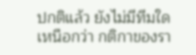ปกติแล้ว ยังไม่มีทีมใดเหนือกว่า กติกาของรา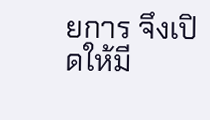ยการ จึงเปิดให้มี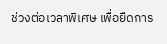ช่วงต่อเวลาพิเศษ เพื่อยืดการ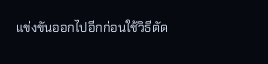แข่งขันออกไปอีกก่อนใช้วิธีตัด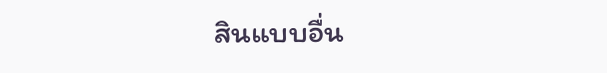สินแบบอื่น